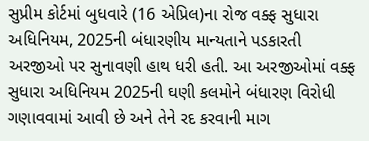સુપ્રીમ કોર્ટમાં બુધવારે (16 એપ્રિલ)ના રોજ વક્ફ સુધારા અધિનિયમ, 2025ની બંધારણીય માન્યતાને પડકારતી અરજીઓ પર સુનાવણી હાથ ધરી હતી. આ અરજીઓમાં વક્ફ સુધારા અધિનિયમ 2025ની ઘણી કલમોને બંધારણ વિરોધી ગણાવવામાં આવી છે અને તેને રદ કરવાની માગ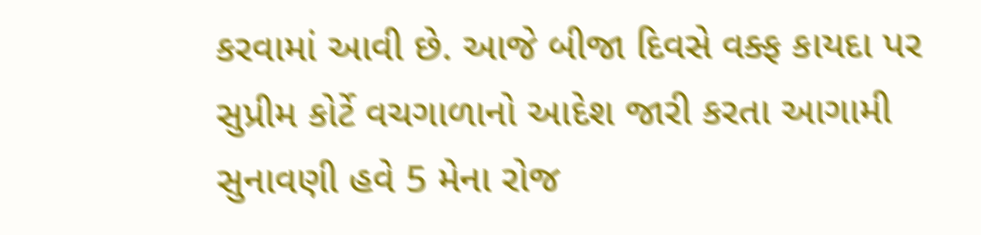કરવામાં આવી છે. આજે બીજા દિવસે વક્ફ કાયદા પર સુપ્રીમ કોર્ટે વચગાળાનો આદેશ જારી કરતા આગામી સુનાવણી હવે 5 મેના રોજ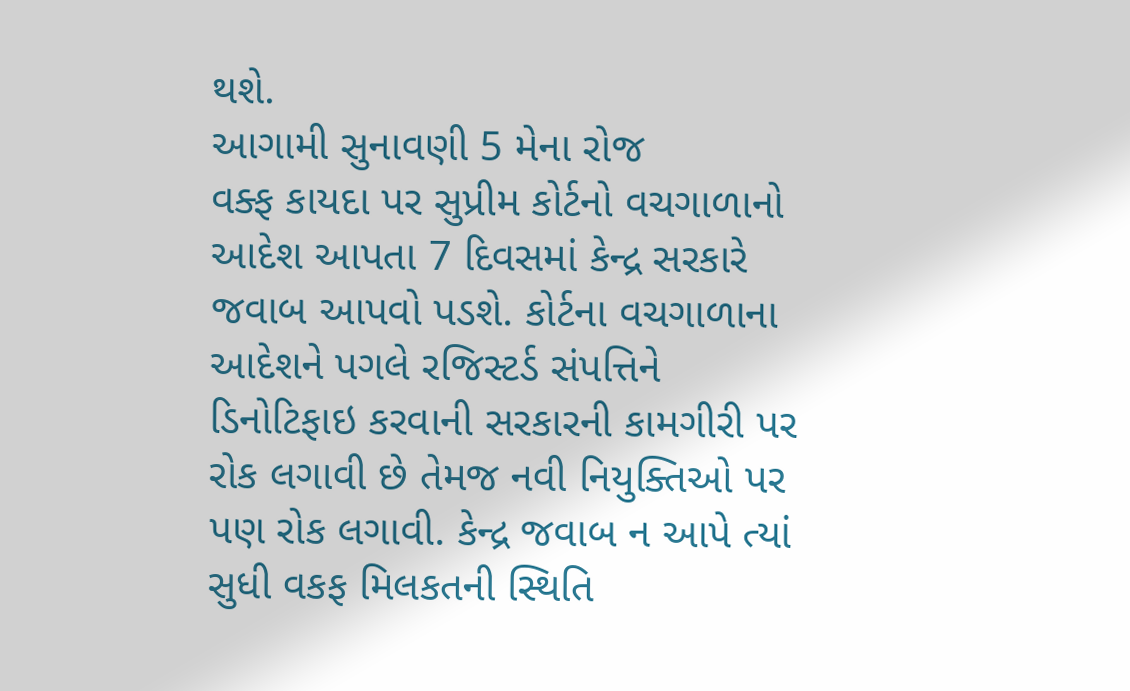થશે.
આગામી સુનાવણી 5 મેના રોજ
વક્ફ કાયદા પર સુપ્રીમ કોર્ટનો વચગાળાનો આદેશ આપતા 7 દિવસમાં કેન્દ્ર સરકારે જવાબ આપવો પડશે. કોર્ટના વચગાળાના આદેશને પગલે રજિસ્ટર્ડ સંપત્તિને ડિનોટિફાઇ કરવાની સરકારની કામગીરી પર રોક લગાવી છે તેમજ નવી નિયુક્તિઓ પર પણ રોક લગાવી. કેન્દ્ર જવાબ ન આપે ત્યાં સુધી વકફ મિલકતની સ્થિતિ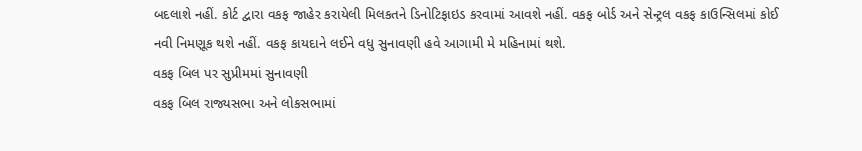બદલાશે નહીં. કોર્ટ દ્વારા વકફ જાહેર કરાયેલી મિલકતને ડિનોટિફાઇડ કરવામાં આવશે નહીં. વકફ બોર્ડ અને સેન્ટ્રલ વકફ કાઉન્સિલમાં કોઈ નવી નિમણૂક થશે નહીં. વકફ કાયદાને લઈને વધુ સુનાવણી હવે આગામી મે મહિનામાં થશે.
વકફ બિલ પર સુપ્રીમમાં સુનાવણી
વકફ બિલ રાજ્યસભા અને લોકસભામાં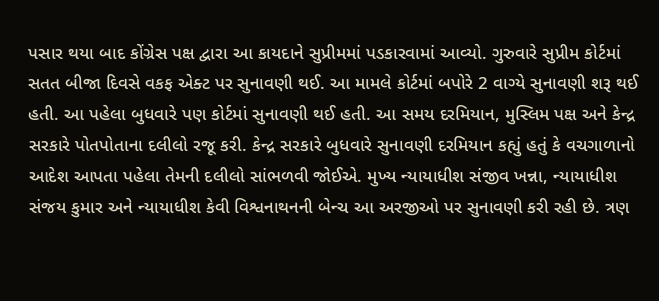પસાર થયા બાદ કોંગ્રેસ પક્ષ દ્વારા આ કાયદાને સુપ્રીમમાં પડકારવામાં આવ્યો. ગુરુવારે સુપ્રીમ કોર્ટમાં સતત બીજા દિવસે વકફ એક્ટ પર સુનાવણી થઈ. આ મામલે કોર્ટમાં બપોરે 2 વાગ્યે સુનાવણી શરૂ થઈ હતી. આ પહેલા બુધવારે પણ કોર્ટમાં સુનાવણી થઈ હતી. આ સમય દરમિયાન, મુસ્લિમ પક્ષ અને કેન્દ્ર સરકારે પોતપોતાના દલીલો રજૂ કરી. કેન્દ્ર સરકારે બુધવારે સુનાવણી દરમિયાન કહ્યું હતું કે વચગાળાનો આદેશ આપતા પહેલા તેમની દલીલો સાંભળવી જોઈએ. મુખ્ય ન્યાયાધીશ સંજીવ ખન્ના, ન્યાયાધીશ સંજય કુમાર અને ન્યાયાધીશ કેવી વિશ્વનાથનની બેન્ચ આ અરજીઓ પર સુનાવણી કરી રહી છે. ત્રણ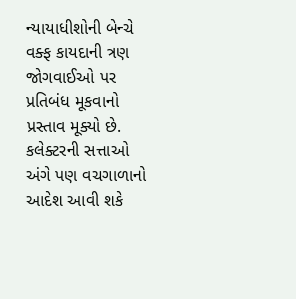ન્યાયાધીશોની બેન્ચે વક્ફ કાયદાની ત્રણ જોગવાઈઓ પર પ્રતિબંધ મૂકવાનો પ્રસ્તાવ મૂક્યો છે. કલેક્ટરની સત્તાઓ અંગે પણ વચગાળાનો આદેશ આવી શકે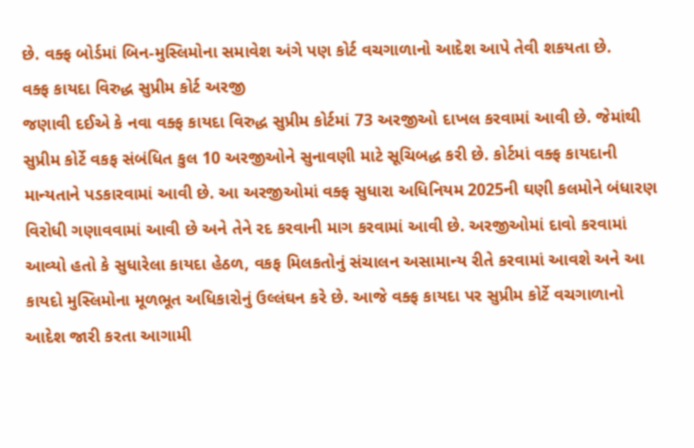છે. વક્ફ બોર્ડમાં બિન-મુસ્લિમોના સમાવેશ અંગે પણ કોર્ટ વચગાળાનો આદેશ આપે તેવી શકયતા છે.
વક્ફ કાયદા વિરુદ્ધ સુપ્રીમ કોર્ટ અરજી
જણાવી દઈએ કે નવા વક્ફ કાયદા વિરુદ્ધ સુપ્રીમ કોર્ટમાં 73 અરજીઓ દાખલ કરવામાં આવી છે. જેમાંથી સુપ્રીમ કોર્ટે વકફ સંબંધિત કુલ 10 અરજીઓને સુનાવણી માટે સૂચિબદ્ધ કરી છે. કોર્ટમાં વક્ફ કાયદાની માન્યતાને પડકારવામાં આવી છે. આ અરજીઓમાં વક્ફ સુધારા અધિનિયમ 2025ની ઘણી કલમોને બંધારણ વિરોધી ગણાવવામાં આવી છે અને તેને રદ કરવાની માગ કરવામાં આવી છે. અરજીઓમાં દાવો કરવામાં આવ્યો હતો કે સુધારેલા કાયદા હેઠળ, વકફ મિલકતોનું સંચાલન અસામાન્ય રીતે કરવામાં આવશે અને આ કાયદો મુસ્લિમોના મૂળભૂત અધિકારોનું ઉલ્લંઘન કરે છે. આજે વક્ફ કાયદા પર સુપ્રીમ કોર્ટે વચગાળાનો આદેશ જારી કરતા આગામી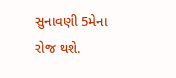સુનાવણી 5મેના રોજ થશે.